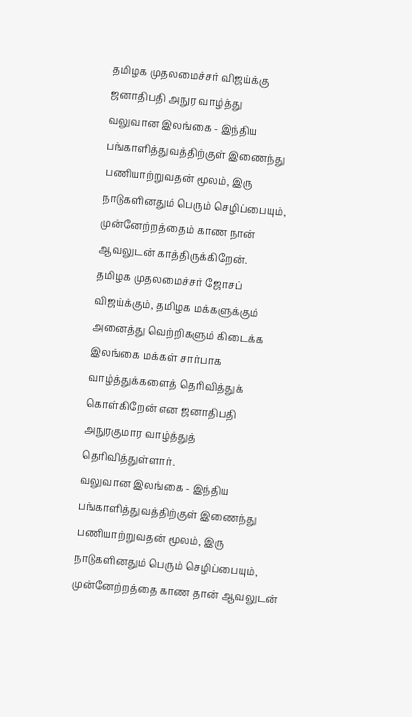தமிழக முதலமைச்சர் விஜய்க்கு ஜனாதிபதி அநுர வாழ்த்து
வலுவான இலங்கை - இந்திய பங்காளித்துவத்திற்குள் இணைந்து பணியாற்றுவதன் மூலம், இரு நாடுகளினதும் பெரும் செழிப்பையும், முன்னேற்றத்தைம் காண நான் ஆவலுடன் காத்திருக்கிறேன்.
தமிழக முதலமைச்சர் ஜோசப் விஜய்க்கும், தமிழக மக்களுக்கும் அனைத்து வெற்றிகளும் கிடைக்க இலங்கை மக்கள் சார்பாக வாழ்த்துக்களைத் தெரிவித்துக் கொள்கிறேன் என ஜனாதிபதி அநுரகுமார வாழ்த்துத் தெரிவித்துள்ளார்.
வலுவான இலங்கை - இந்திய பங்காளித்துவத்திற்குள் இணைந்து பணியாற்றுவதன் மூலம், இரு நாடுகளினதும் பெரும் செழிப்பையும், முன்னேற்றத்தை காண தான் ஆவலுடன்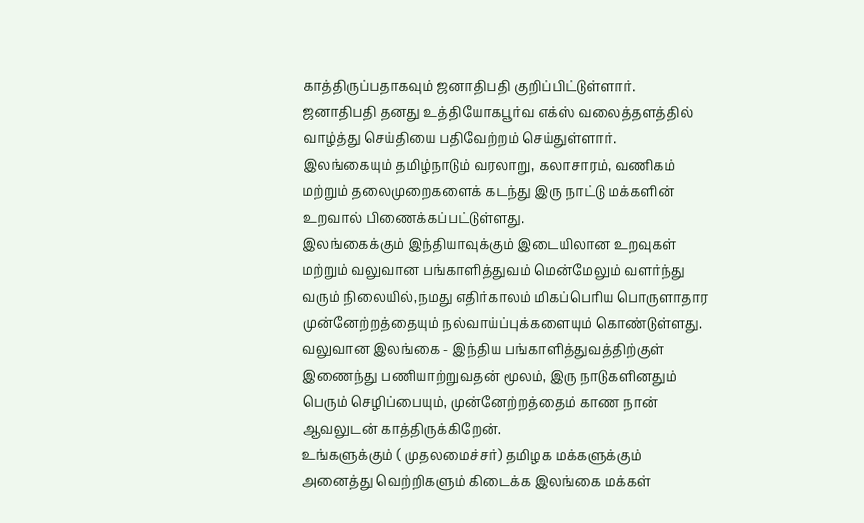காத்திருப்பதாகவும் ஜனாதிபதி குறிப்பிட்டுள்ளார்.
ஜனாதிபதி தனது உத்தியோகபூர்வ எக்ஸ் வலைத்தளத்தில் வாழ்த்து செய்தியை பதிவேற்றம் செய்துள்ளார்.
இலங்கையும் தமிழ்நாடும் வரலாறு, கலாசாரம், வணிகம் மற்றும் தலைமுறைகளைக் கடந்து இரு நாட்டு மக்களின் உறவால் பிணைக்கப்பட்டுள்ளது.
இலங்கைக்கும் இந்தியாவுக்கும் இடையிலான உறவுகள் மற்றும் வலுவான பங்காளித்துவம் மென்மேலும் வளர்ந்து வரும் நிலையில்,நமது எதிர்காலம் மிகப்பெரிய பொருளாதார முன்னேற்றத்தையும் நல்வாய்ப்புக்களையும் கொண்டுள்ளது.
வலுவான இலங்கை - இந்திய பங்காளித்துவத்திற்குள் இணைந்து பணியாற்றுவதன் மூலம், இரு நாடுகளினதும் பெரும் செழிப்பையும், முன்னேற்றத்தைம் காண நான் ஆவலுடன் காத்திருக்கிறேன்.
உங்களுக்கும் ( முதலமைச்சர்) தமிழக மக்களுக்கும் அனைத்து வெற்றிகளும் கிடைக்க இலங்கை மக்கள்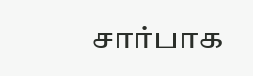சார்பாக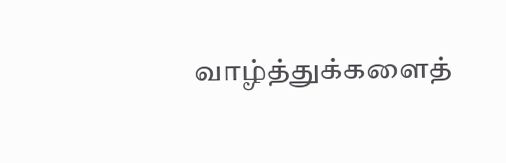வாழ்த்துக்களைத்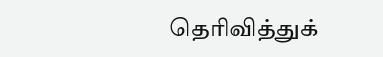தெரிவித்துக்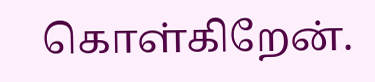கொள்கிறேன்.